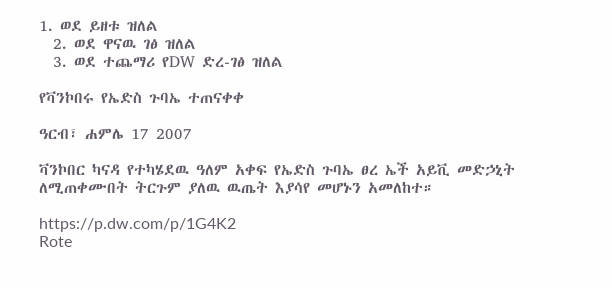1. ወደ ይዘቱ ዝለል
  2. ወደ ዋናዉ ገፅ ዝለል
  3. ወደ ተጨማሪ የDW ድረ-ገፅ ዝለል

የቫንኮበሩ የኤድስ ጉባኤ ተጠናቀቀ

ዓርብ፣ ሐምሌ 17 2007

ቫንኮበር ካናዳ የተካሄደዉ ዓለም አቀፍ የኤድስ ጉባኤ ፀረ ኤች አይቪ መድኃኒት ለሚጠቀሙበት ትርጉም ያለዉ ዉጤት እያሳየ መሆኑን አመለከተ።

https://p.dw.com/p/1G4K2
Rote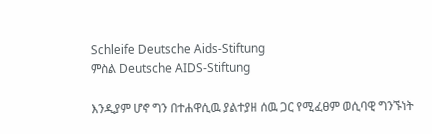Schleife Deutsche Aids-Stiftung
ምስል Deutsche AIDS-Stiftung

እንዲያም ሆኖ ግን በተሐዋሲዉ ያልተያዘ ሰዉ ጋር የሚፈፀም ወሲባዊ ግንኙነት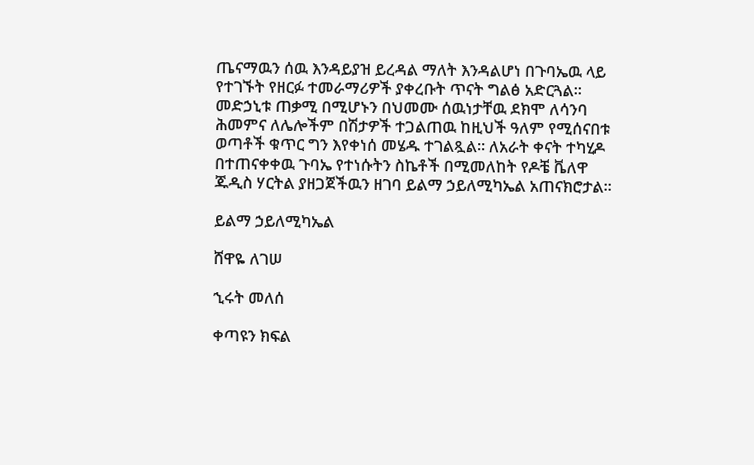ጤናማዉን ሰዉ እንዳይያዝ ይረዳል ማለት እንዳልሆነ በጉባኤዉ ላይ የተገኙት የዘርፉ ተመራማሪዎች ያቀረቡት ጥናት ግልፅ አድርጓል። መድኃኒቱ ጠቃሚ በሚሆኑን በህመሙ ሰዉነታቸዉ ደክሞ ለሳንባ ሕመምና ለሌሎችም በሽታዎች ተጋልጠዉ ከዚህች ዓለም የሚሰናበቱ ወጣቶች ቁጥር ግን እየቀነሰ መሄዱ ተገልጿል። ለአራት ቀናት ተካሂዶ በተጠናቀቀዉ ጉባኤ የተነሱትን ስኬቶች በሚመለከት የዶቼ ቬለዋ ጁዲስ ሃርትል ያዘጋጀችዉን ዘገባ ይልማ ኃይለሚካኤል አጠናክሮታል።

ይልማ ኃይለሚካኤል

ሸዋዬ ለገሠ

ኂሩት መለሰ

ቀጣዩን ክፍል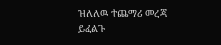ዝለለዉ ተጨማሪ መረጃ ይፈልጉ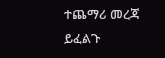ተጨማሪ መረጃ ይፈልጉ